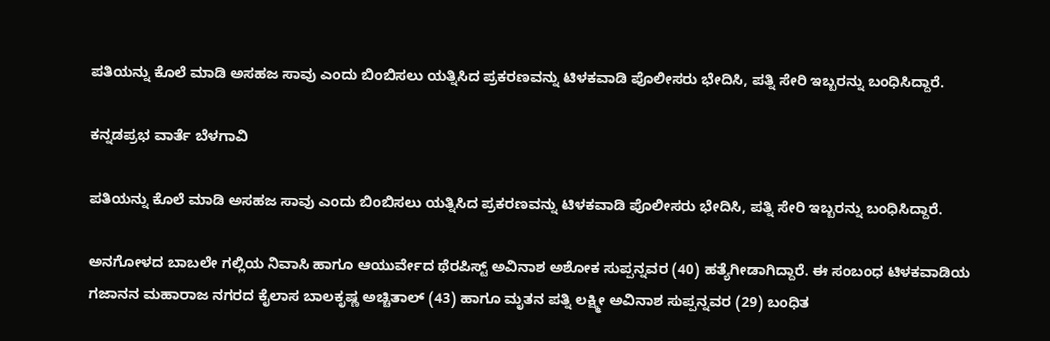ಪತಿಯನ್ನು ಕೊಲೆ ಮಾಡಿ ಅಸಹಜ ಸಾವು ಎಂದು ಬಿಂಬಿಸಲು ಯತ್ನಿಸಿದ ಪ್ರಕರಣವನ್ನು ಟಿಳಕವಾಡಿ ಪೊಲೀಸರು ಭೇದಿಸಿ, ಪತ್ನಿ ಸೇರಿ ಇಬ್ಬರನ್ನು ಬಂಧಿಸಿದ್ದಾರೆ.

ಕನ್ನಡಪ್ರಭ ವಾರ್ತೆ ಬೆಳಗಾವಿ

ಪತಿಯನ್ನು ಕೊಲೆ ಮಾಡಿ ಅಸಹಜ ಸಾವು ಎಂದು ಬಿಂಬಿಸಲು ಯತ್ನಿಸಿದ ಪ್ರಕರಣವನ್ನು ಟಿಳಕವಾಡಿ ಪೊಲೀಸರು ಭೇದಿಸಿ, ಪತ್ನಿ ಸೇರಿ ಇಬ್ಬರನ್ನು ಬಂಧಿಸಿದ್ದಾರೆ.

ಅನಗೋಳದ ಬಾಬಲೇ ಗಲ್ಲಿಯ ನಿವಾಸಿ ಹಾಗೂ ಆಯುರ್ವೇದ ಥೆರಪಿಸ್ಟ್ ಅವಿನಾಶ ಅಶೋಕ ಸುಪ್ಪನ್ನವರ (40) ಹತ್ಯೆಗೀಡಾಗಿದ್ದಾರೆ. ಈ ಸಂಬಂಧ ಟಿಳಕವಾಡಿಯ ಗಜಾನನ ಮಹಾರಾಜ ನಗರದ ಕೈಲಾಸ ಬಾಲಕೃಷ್ಣ ಅಚ್ಚಿತಾಲ್ (43) ಹಾಗೂ ಮೃತನ ಪತ್ನಿ ಲಕ್ಷ್ಮೀ ಅವಿನಾಶ ಸುಪ್ಪನ್ನವರ (29) ಬಂಧಿತ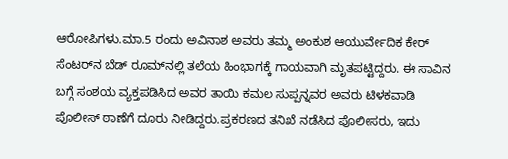ಆರೋಪಿಗಳು.ಮಾ.5 ರಂದು ಅವಿನಾಶ ಅವರು ತಮ್ಮ ಅಂಕುಶ ಆಯುರ್ವೇದಿಕ ಕೇರ್ ಸೆಂಟರ್‌ನ ಬೆಡ್ ರೂಮ್‌ನಲ್ಲಿ ತಲೆಯ ಹಿಂಭಾಗಕ್ಕೆ ಗಾಯವಾಗಿ ಮೃತಪಟ್ಟಿದ್ದರು. ಈ ಸಾವಿನ ಬಗ್ಗೆ ಸಂಶಯ ವ್ಯಕ್ತಪಡಿಸಿದ ಅವರ ತಾಯಿ ಕಮಲ ಸುಪ್ಪನ್ನವರ ಅವರು ಟಿಳಕವಾಡಿ ಪೊಲೀಸ್ ಠಾಣೆಗೆ ದೂರು ನೀಡಿದ್ದರು.ಪ್ರಕರಣದ ತನಿಖೆ ನಡೆಸಿದ ಪೊಲೀಸರು, ಇದು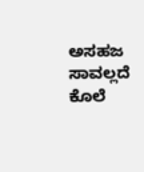ಅಸಹಜ ಸಾವಲ್ಲದೆ ಕೊಲೆ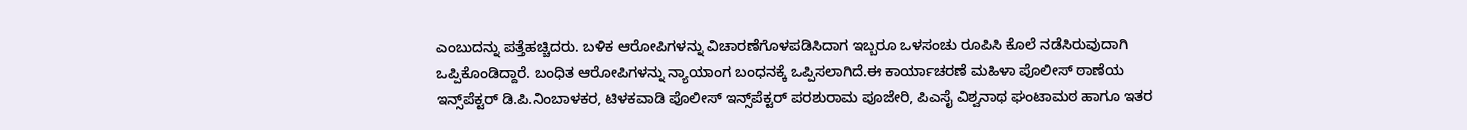ಎಂಬುದನ್ನು ಪತ್ತೆಹಚ್ಚಿದರು. ಬಳಿಕ ಆರೋಪಿಗಳನ್ನು ವಿಚಾರಣೆಗೊಳಪಡಿಸಿದಾಗ ಇಬ್ಬರೂ ಒಳಸಂಚು ರೂಪಿಸಿ ಕೊಲೆ ನಡೆಸಿರುವುದಾಗಿ ಒಪ್ಪಿಕೊಂಡಿದ್ದಾರೆ. ಬಂಧಿತ ಆರೋಪಿಗಳನ್ನು ನ್ಯಾಯಾಂಗ ಬಂಧನಕ್ಕೆ ಒಪ್ಪಿಸಲಾಗಿದೆ.ಈ ಕಾರ್ಯಾಚರಣೆ ಮಹಿಳಾ ಪೊಲೀಸ್ ಠಾಣೆಯ ಇನ್ಸ್‌ಪೆಕ್ಟರ್ ಡಿ.ಪಿ.ನಿಂಬಾಳಕರ, ಟಿಳಕವಾಡಿ ಪೊಲೀಸ್ ಇನ್ಸ್‌ಪೆಕ್ಟರ್ ಪರಶುರಾಮ ಪೂಜೇರಿ, ಪಿಎಸೈ ವಿಶ್ವನಾಥ ಘಂಟಾಮಠ ಹಾಗೂ ಇತರ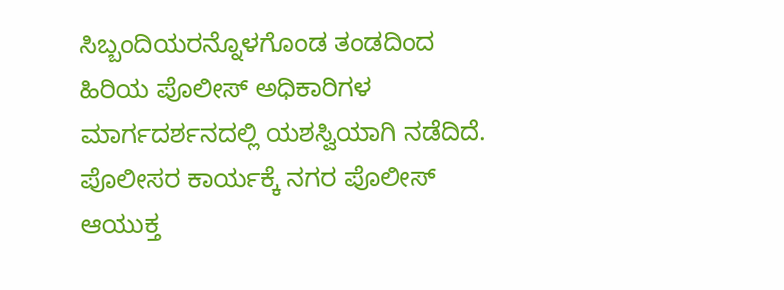ಸಿಬ್ಬಂದಿಯರನ್ನೊಳಗೊಂಡ ತಂಡದಿಂದ ಹಿರಿಯ ಪೊಲೀಸ್ ಅಧಿಕಾರಿಗಳ ಮಾರ್ಗದರ್ಶನದಲ್ಲಿ ಯಶಸ್ವಿಯಾಗಿ ನಡೆದಿದೆ. ಪೊಲೀಸರ ಕಾರ್ಯಕ್ಕೆ ನಗರ ಪೊಲೀಸ್ ಆಯುಕ್ತ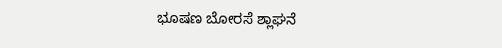ಭೂಷಣ ಬೋರಸೆ ಶ್ಲಾಘನೆ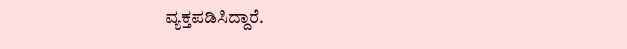ವ್ಯಕ್ತಪಡಿಸಿದ್ದಾರೆ.